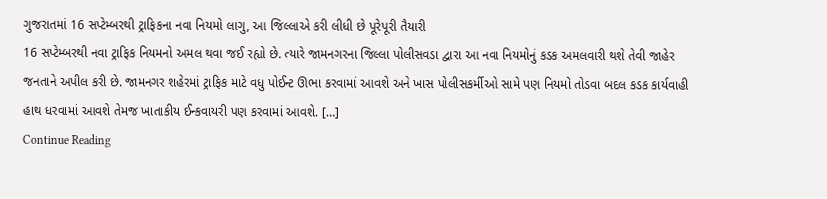ગુજરાતમાં 16 સપ્ટેમ્બરથી ટ્રાફિકના નવા નિયમો લાગુ, આ જિલ્લાએ કરી લીધી છે પૂરેપૂરી તૈયારી
16 સપ્ટેમ્બરથી નવા ટ્રાફિક નિયમનો અમલ થવા જઈ રહ્યો છે. ત્યારે જામનગરના જિલ્લા પોલીસવડા દ્વારા આ નવા નિયમોનું કડક અમલવારી થશે તેવી જાહેર જનતાને અપીલ કરી છે. જામનગર શહેરમાં ટ્રાફિક માટે વધુ પોઈન્ટ ઊભા કરવામાં આવશે અને ખાસ પોલીસકર્મીઓ સામે પણ નિયમો તોડવા બદલ કડક કાર્યવાહી હાથ ધરવામાં આવશે તેમજ ખાતાકીય ઈન્કવાયરી પણ કરવામાં આવશે. […]
Continue Reading